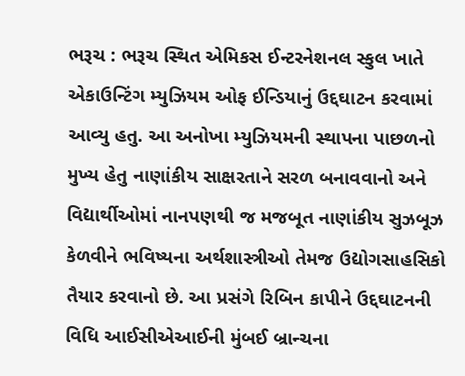ભરૂચ : ભરૂચ સ્થિત એમિકસ ઈન્ટરનેશનલ સ્કુલ ખાતે એકાઉન્ટિંગ મ્યુઝિયમ ઓફ ઈન્ડિયાનું ઉદ્દઘાટન કરવામાં આવ્યુ હતુ. આ અનોખા મ્યુઝિયમની સ્થાપના પાછળનો મુખ્ય હેતુ નાણાંકીય સાક્ષરતાને સરળ બનાવવાનો અને વિદ્યાર્થીઓમાં નાનપણથી જ મજબૂત નાણાંકીય સુઝબૂઝ કેળવીને ભવિષ્યના અર્થશાસ્ત્રીઓ તેમજ ઉદ્યોગસાહસિકો તૈયાર કરવાનો છે. આ પ્રસંગે રિબિન કાપીને ઉદ્દઘાટનની વિધિ આઈસીએઆઈની મુંબઈ બ્રાન્ચના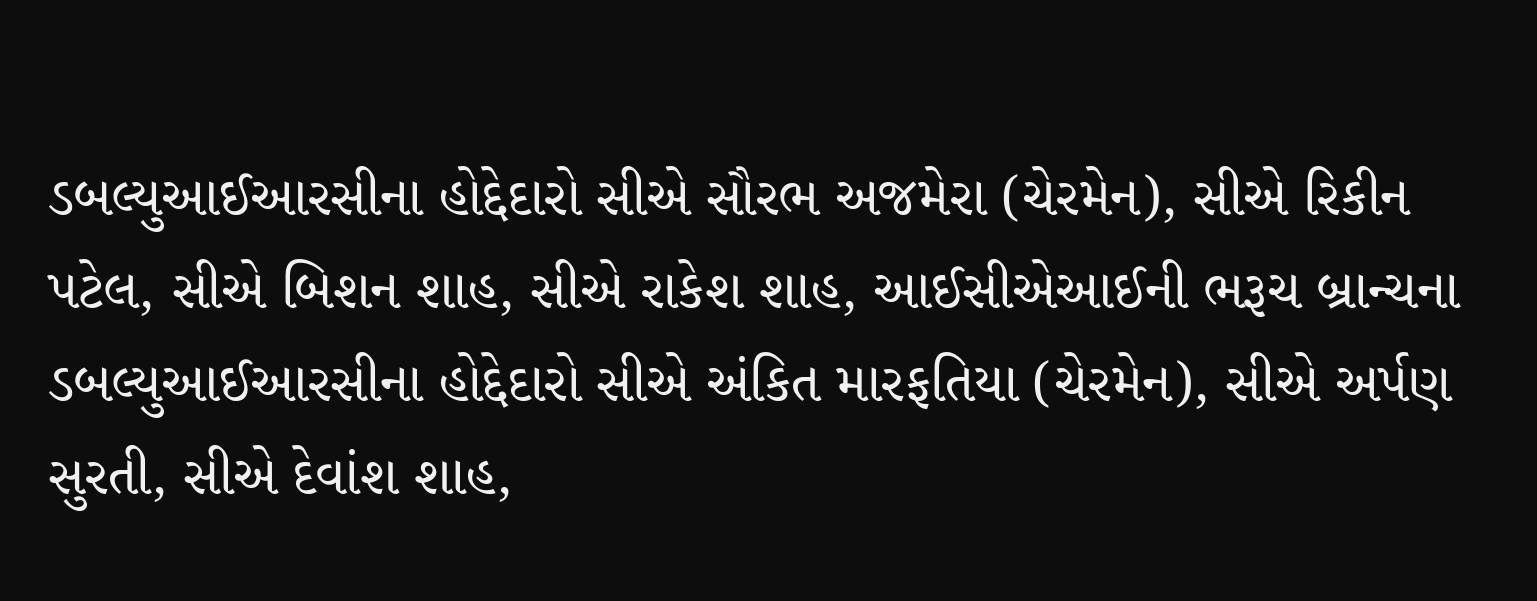ડબલ્યુઆઈઆરસીના હોદ્દેદારો સીએ સૌરભ અજમેરા (ચેરમેન), સીએ રિકીન પટેલ, સીએ બિશન શાહ, સીએ રાકેશ શાહ, આઈસીએઆઈની ભરૂચ બ્રાન્ચના ડબલ્યુઆઈઆરસીના હોદ્દેદારો સીએ અંકિત મારફતિયા (ચેરમેન), સીએ અર્પણ સુરતી, સીએ દેવાંશ શાહ,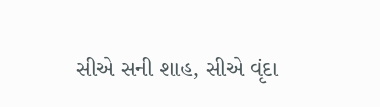સીએ સની શાહ, સીએ વૃંદા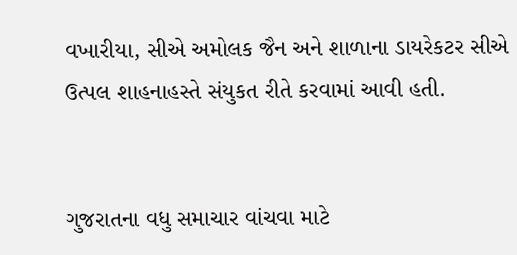વખારીયા, સીએ અમોલક જૈન અને શાળાના ડાયરેકટર સીએ ઉત્પલ શાહનાહસ્તે સંયુકત રીતે કરવામાં આવી હતી.


ગુજરાતના વધુ સમાચાર વાંચવા માટે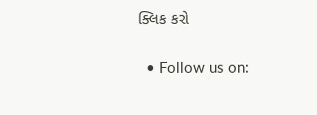ક્લિક કરો


  • Follow us on: